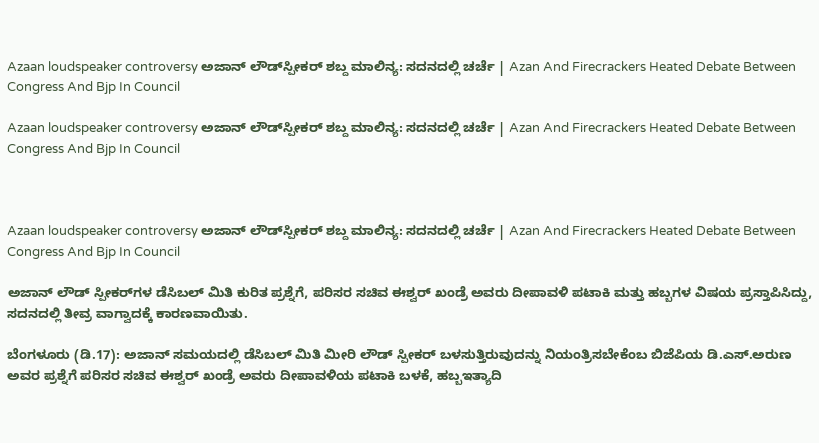Azaan loudspeaker controversy ಅಜಾನ್ ಲೌಡ್‌ಸ್ಪೀಕರ್ ಶಬ್ದ ಮಾಲಿನ್ಯ: ಸದನದಲ್ಲಿ ಚರ್ಚೆ | Azan And Firecrackers Heated Debate Between Congress And Bjp In Council

Azaan loudspeaker controversy ಅಜಾನ್ ಲೌಡ್‌ಸ್ಪೀಕರ್ ಶಬ್ದ ಮಾಲಿನ್ಯ: ಸದನದಲ್ಲಿ ಚರ್ಚೆ | Azan And Firecrackers Heated Debate Between Congress And Bjp In Council



Azaan loudspeaker controversy ಅಜಾನ್ ಲೌಡ್‌ಸ್ಪೀಕರ್ ಶಬ್ದ ಮಾಲಿನ್ಯ: ಸದನದಲ್ಲಿ ಚರ್ಚೆ | Azan And Firecrackers Heated Debate Between Congress And Bjp In Council

ಅಜಾನ್‌ ಲೌಡ್‌ ಸ್ಪೀಕರ್‌ಗಳ ಡೆಸಿಬಲ್ ಮಿತಿ ಕುರಿತ ಪ್ರಶ್ನೆಗೆ, ಪರಿಸರ ಸಚಿವ ಈಶ್ವರ್‌ ಖಂಡ್ರೆ ಅವರು ದೀಪಾವಳಿ ಪಟಾಕಿ ಮತ್ತು ಹಬ್ಬಗಳ ವಿಷಯ ಪ್ರಸ್ತಾಪಿಸಿದ್ದು, ಸದನದಲ್ಲಿ ತೀವ್ರ ವಾಗ್ವಾದಕ್ಕೆ ಕಾರಣವಾಯಿತು.

ಬೆಂಗಳೂರು (ಡಿ.17): ಅಜಾನ್‌ ಸಮಯದಲ್ಲಿ ಡೆಸಿಬಲ್ ಮಿತಿ ಮೀರಿ ಲೌಡ್‌ ಸ್ಪೀಕರ್ ಬಳಸುತ್ತಿರುವುದನ್ನು ನಿಯಂತ್ರಿಸಬೇಕೆಂಬ ಬಿಜೆಪಿಯ ಡಿ.ಎಸ್‌.ಅರುಣ ಅವರ ಪ್ರಶ್ನೆಗೆ ಪರಿಸರ ಸಚಿವ ಈಶ್ವರ್‌ ಖಂಡ್ರೆ ಅವರು ದೀಪಾವಳಿಯ ಪಟಾಕಿ ಬಳಕೆ, ಹಬ್ಬಇತ್ಯಾದಿ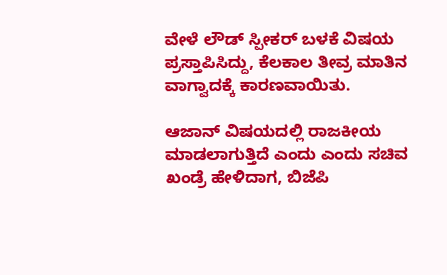ವೇಳೆ ಲೌಡ್‌ ಸ್ಪೀಕರ್‌ ಬಳಕೆ ವಿಷಯ ಪ್ರಸ್ತಾಪಿಸಿದ್ದು, ಕೆಲಕಾಲ ತೀವ್ರ ಮಾತಿನ ವಾಗ್ವಾದಕ್ಕೆ ಕಾರಣವಾಯಿತು.

ಆಜಾನ್‌ ವಿಷಯದಲ್ಲಿ ರಾಜಕೀಯ ಮಾಡಲಾಗುತ್ತಿದೆ ಎಂದು ಎಂದು ಸಚಿವ ಖಂಡ್ರೆ ಹೇಳಿದಾಗ, ಬಿಜೆಪಿ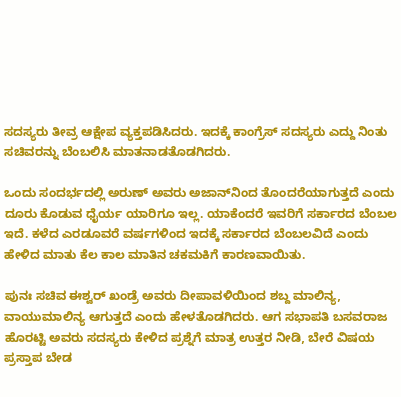ಸದಸ್ಯರು ತೀವ್ರ ಆಕ್ಷೇಪ ವ್ಯಕ್ತಪಡಿಸಿದರು. ಇದಕ್ಕೆ ಕಾಂಗ್ರೆಸ್‌ ಸದಸ್ಯರು ಎದ್ದು ನಿಂತು ಸಚಿವರನ್ನು ಬೆಂಬಲಿಸಿ ಮಾತನಾಡತೊಡಗಿದರು.

ಒಂದು ಸಂದರ್ಭದಲ್ಲಿ ಅರುಣ್‌ ಅವರು ಅಜಾನ್‌ನಿಂದ ತೊಂದರೆಯಾಗುತ್ತದೆ ಎಂದು ದೂರು ಕೊಡುವ ಧೈರ್ಯ ಯಾರಿಗೂ ಇಲ್ಲ. ಯಾಕೆಂದರೆ ಇವರಿಗೆ ಸರ್ಕಾರದ ಬೆಂಬಲ ಇದೆ. ಕಳೆದ ಎರಡೂವರೆ ವರ್ಷಗಳಿಂದ ಇದಕ್ಕೆ ಸರ್ಕಾರದ ಬೆಂಬಲವಿದೆ ಎಂದು ಹೇಳಿದ ಮಾತು ಕೆಲ ಕಾಲ ಮಾತಿನ ಚಕಮಕಿಗೆ ಕಾರಣವಾಯಿತು.

ಪುನಃ ಸಚಿವ ಈಶ್ವರ್‌ ಖಂಡ್ರೆ ಅವರು ದೀಪಾವಳಿಯಿಂದ ಶಬ್ದ ಮಾಲಿನ್ಯ, ವಾಯುಮಾಲಿನ್ಯ ಆಗುತ್ತದೆ ಎಂದು ಹೇಳತೊಡಗಿದರು. ಆಗ ಸಭಾಪತಿ ಬಸವರಾಜ ಹೊರಟ್ಟಿ ಅವರು ಸದಸ್ಯರು ಕೇಳಿದ ಪ್ರಶ್ನೆಗೆ ಮಾತ್ರ ಉತ್ತರ ನೀಡಿ, ಬೇರೆ ವಿಷಯ ಪ್ರಸ್ತಾಪ ಬೇಡ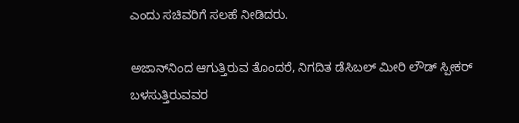ಎಂದು ಸಚಿವರಿಗೆ ಸಲಹೆ ನೀಡಿದರು.

ಅಜಾನ್‌ನಿಂದ ಆಗುತ್ತಿರುವ ತೊಂದರೆ, ನಿಗದಿತ ಡೆಸಿಬಲ್‌ ಮೀರಿ ಲೌಡ್‌ ಸ್ಪೀಕರ್ ಬಳಸುತ್ತಿರುವವರ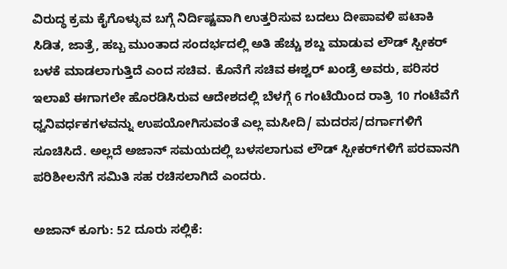ವಿರುದ್ಧ ಕ್ರಮ ಕೈಗೊಳ್ಳುವ ಬಗ್ಗೆ ನಿರ್ದಿಷ್ಟವಾಗಿ ಉತ್ತರಿಸುವ ಬದಲು ದೀಪಾವಳಿ ಪಟಾಕಿ ಸಿಡಿತ, ಜಾತ್ರೆ, ಹಬ್ಬ ಮುಂತಾದ ಸಂದರ್ಭದಲ್ಲಿ ಅತಿ ಹೆಚ್ಚು ಶಬ್ದ ಮಾಡುವ ಲೌಡ್‌ ಸ್ಪೀಕರ್‌ ಬಳಕೆ ಮಾಡಲಾಗುತ್ತಿದೆ ಎಂದ ಸಚಿವ. ಕೊನೆಗೆ ಸಚಿವ ಈಶ್ವರ್‌ ಖಂಡ್ರೆ ಅವರು, ಪರಿಸರ ಇಲಾಖೆ ಈಗಾಗಲೇ ಹೊರಡಿಸಿರುವ ಆದೇಶದಲ್ಲಿ ಬೆಳಗ್ಗೆ 6 ಗಂಟೆಯಿಂದ ರಾತ್ರಿ 10 ಗಂಟೆವೆಗೆ ಧ್ವನಿವರ್ಧಕಗಳವನ್ನು ಉಪಯೋಗಿಸುವಂತೆ ಎಲ್ಲ ಮಸೀದಿ/ ಮದರಸ/ದರ್ಗಾಗಳಿಗೆ ಸೂಚಿಸಿದೆ. ಅಲ್ಲದೆ ಅಜಾನ್‌ ಸಮಯದಲ್ಲಿ ಬಳಸಲಾಗುವ ಲೌಡ್‌ ಸ್ಪೀಕರ್‌ಗಳಿಗೆ ಪರವಾನಗಿ ಪರಿಶೀಲನೆಗೆ ಸಮಿತಿ ಸಹ ರಚಿಸಲಾಗಿದೆ ಎಂದರು.

ಅಜಾನ್ ಕೂಗು: 52 ದೂರು ಸಲ್ಲಿಕೆ: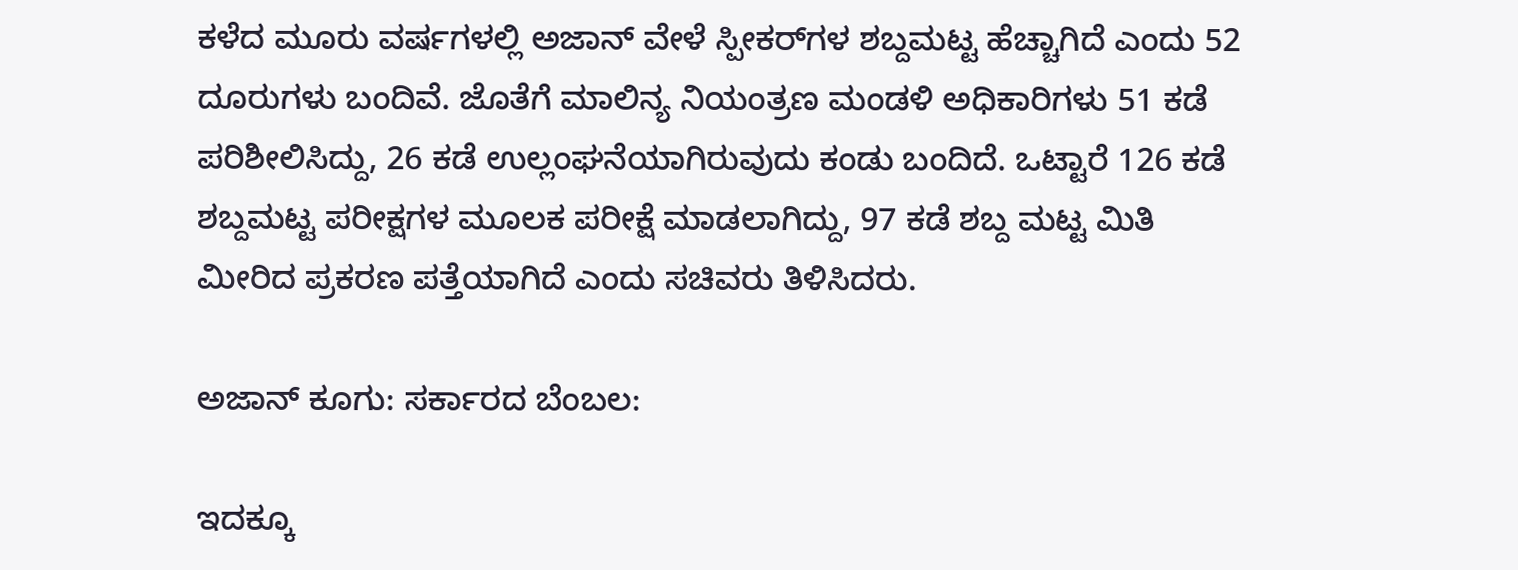ಕಳೆದ ಮೂರು ವರ್ಷಗಳಲ್ಲಿ ಅಜಾನ್ ವೇಳೆ ಸ್ಪೀಕರ್‌ಗಳ ಶಬ್ದಮಟ್ಟ ಹೆಚ್ಚಾಗಿದೆ ಎಂದು 52 ದೂರುಗಳು ಬಂದಿವೆ. ಜೊತೆಗೆ ಮಾಲಿನ್ಯ ನಿಯಂತ್ರಣ ಮಂಡಳಿ ಅಧಿಕಾರಿಗಳು 51 ಕಡೆ ಪರಿಶೀಲಿಸಿದ್ದು, 26 ಕಡೆ ಉಲ್ಲಂಘನೆಯಾಗಿರುವುದು ಕಂಡು ಬಂದಿದೆ. ಒಟ್ಟಾರೆ 126 ಕಡೆ ಶಬ್ದಮಟ್ಟ ಪರೀಕ್ಷಗಳ ಮೂಲಕ ಪರೀಕ್ಷೆ ಮಾಡಲಾಗಿದ್ದು, 97 ಕಡೆ ಶಬ್ದ ಮಟ್ಟ ಮಿತಿ ಮೀರಿದ ಪ್ರಕರಣ ಪತ್ತೆಯಾಗಿದೆ ಎಂದು ಸಚಿವರು ತಿಳಿಸಿದರು.

ಅಜಾನ್ ಕೂಗು: ಸರ್ಕಾರದ ಬೆಂಬಲ:

ಇದಕ್ಕೂ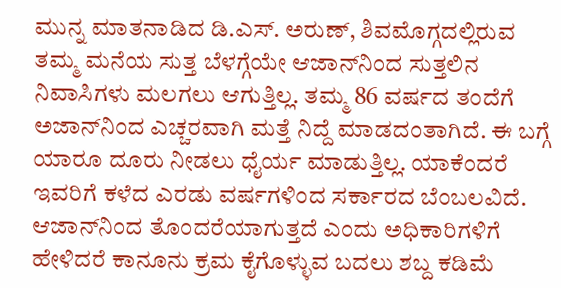ಮುನ್ನ ಮಾತನಾಡಿದ ಡಿ.ಎಸ್‌. ಅರುಣ್‌, ಶಿವಮೊಗ್ಗದಲ್ಲಿರುವ ತಮ್ಮ ಮನೆಯ ಸುತ್ತ ಬೆಳಗ್ಗೆಯೇ ಆಜಾನ್‌ನಿಂದ ಸುತ್ತಲಿನ ನಿವಾಸಿಗಳು ಮಲಗಲು ಆಗುತ್ತಿಲ್ಲ. ತಮ್ಮ 86 ವರ್ಷದ ತಂದೆಗೆ ಅಜಾನ್‌ನಿಂದ ಎಚ್ಚರವಾಗಿ ಮತ್ತೆ ನಿದ್ದೆ ಮಾಡದಂತಾಗಿದೆ. ಈ ಬಗ್ಗೆ ಯಾರೂ ದೂರು ನೀಡಲು ಧೈರ್ಯ ಮಾಡುತ್ತಿಲ್ಲ. ಯಾಕೆಂದರೆ ಇವರಿಗೆ ಕಳೆದ ಎರಡು ವರ್ಷಗಳಿಂದ ಸರ್ಕಾರದ ಬೆಂಬಲವಿದೆ. ಆಜಾನ್‌ನಿಂದ ತೊಂದರೆಯಾಗುತ್ತದೆ ಎಂದು ಅಧಿಕಾರಿಗಳಿಗೆ ಹೇಳಿದರೆ ಕಾನೂನು ಕ್ರಮ ಕೈಗೊಳ್ಳುವ ಬದಲು ಶಬ್ದ ಕಡಿಮೆ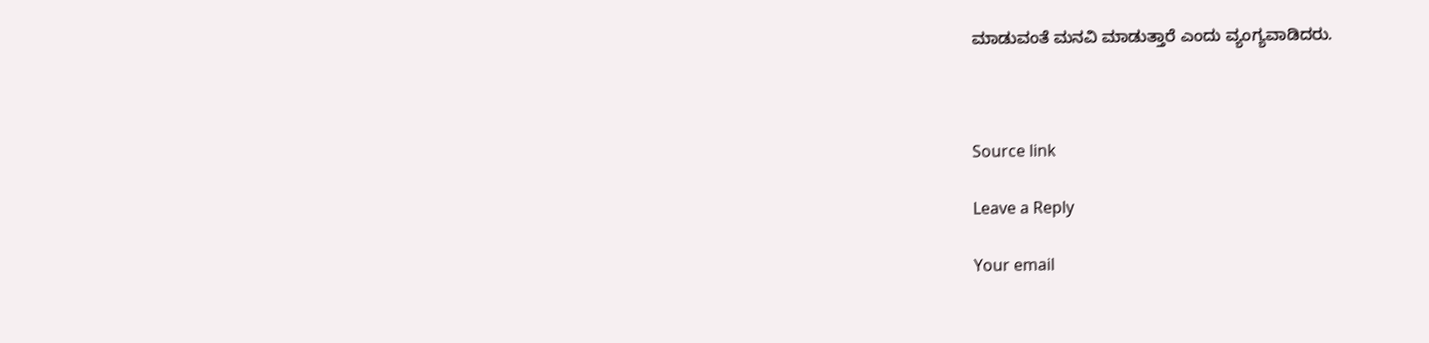ಮಾಡುವಂತೆ ಮನವಿ ಮಾಡುತ್ತಾರೆ ಎಂದು ವ್ಯಂಗ್ಯವಾಡಿದರು.



Source link

Leave a Reply

Your email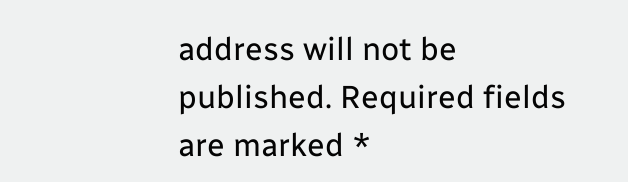address will not be published. Required fields are marked *